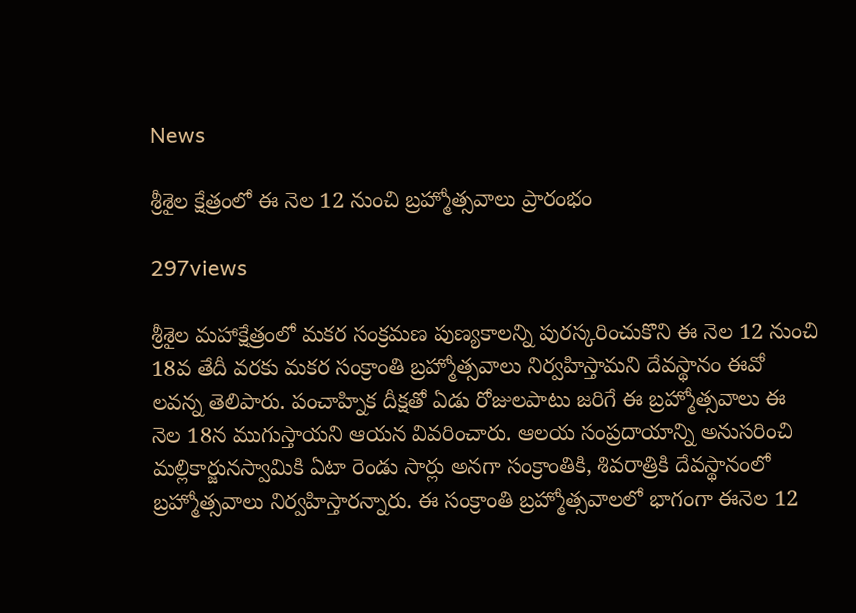News

శ్రీశైల క్షేత్రంలో ఈ నెల 12 నుంచి బ్రహ్మోత్సవాలు ప్రారంభం

297views

శ్రీశైల మహాక్షేత్రంలో మకర సంక్రమణ పుణ్యకాలన్ని పురస్కరించుకొని ఈ నెల 12 నుంచి 18వ తేదీ వరకు మకర సంక్రాంతి బ్రహ్మోత్సవాలు నిర్వహిస్తామని దేవస్థానం ఈవో లవన్న తెలిపారు. పంచాహ్నిక దీక్షతో ఏడు రోజులపాటు జరిగే ఈ బ్రహ్మోత్సవాలు ఈ నెల 18న ముగుస్తాయని ఆయన వివరించారు. ఆలయ సంప్రదాయాన్ని అనుసరించి మల్లికార్జునస్వామికి ఏటా రెండు సార్లు అనగా సంక్రాంతికి, శివరాత్రికి దేవస్థానంలో బ్రహ్మోత్సవాలు నిర్వహిస్తారన్నారు. ఈ సంక్రాంతి బ్రహ్మోత్సవాలలో భాగంగా ఈనెల 12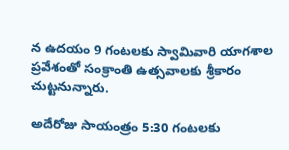న ఉదయం 9 గంటలకు స్వామివారి యాగశాల ప్రవేశంతో సంక్రాంతి ఉత్సవాలకు శ్రీకారం చుట్టనున్నారు.

అదేరోజు సాయంత్రం 5:30 గంటలకు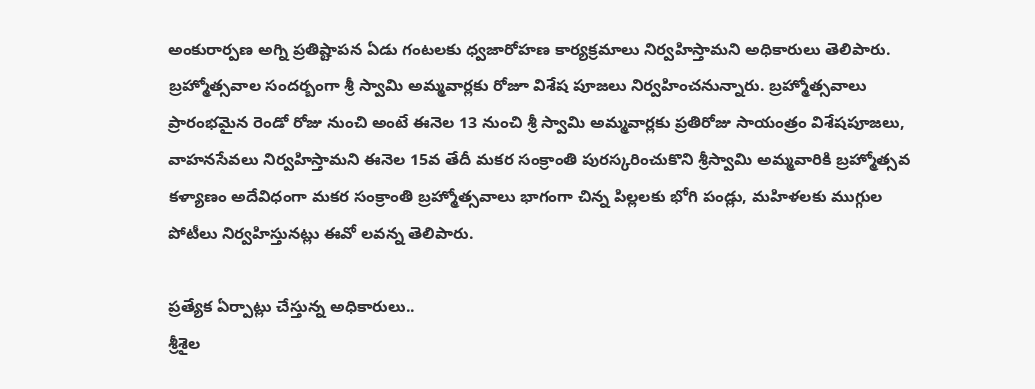అంకురార్పణ అగ్ని ప్రతిష్టాపన ఏడు గంటలకు ధ్వజారోహణ కార్యక్రమాలు నిర్వహిస్తామని అధికారులు తెలిపారు. బ్రహ్మోత్సవాల సందర్బంగా శ్రీ స్వామి అమ్మవార్లకు రోజూ విశేష పూజలు నిర్వహించనున్నారు. బ్రహ్మోత్సవాలు ప్రారంభమైన రెండో రోజు నుంచి అంటే ఈనెల 13 నుంచి శ్రీ స్వామి అమ్మవార్లకు ప్రతిరోజు సాయంత్రం విశేషపూజలు, వాహనసేవలు నిర్వహిస్తామని ఈనెల 15వ తేదీ మకర సంక్రాంతి పురస్కరించుకొని శ్రీస్వామి అమ్మవారికి బ్రహ్మోత్సవ కళ్యాణం అదేవిధంగా మకర సంక్రాంతి బ్రహ్మోత్సవాలు భాగంగా చిన్న పిల్లలకు భోగి పండ్లు, మహిళలకు ముగ్గుల పోటీలు నిర్వహిస్తునట్లు ఈవో లవన్న తెలిపారు.

ప్రత్యేక ఏర్పాట్లు చేస్తున్న అధికారులు..
శ్రీశైల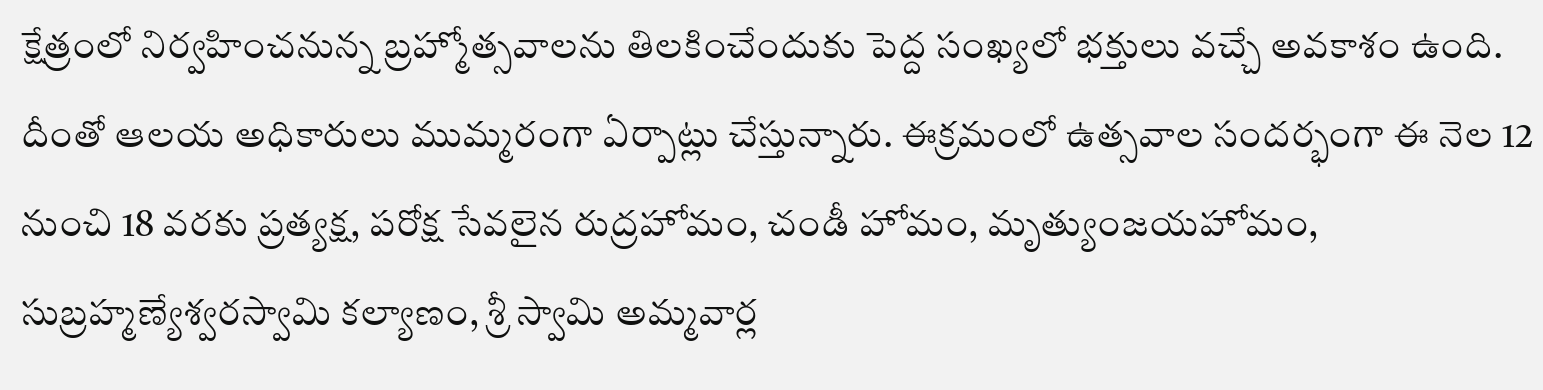క్షేత్రంలో నిర్వహించనున్న బ్రహ్మోత్సవాలను తిలకించేందుకు పెద్ద సంఖ్యలో భక్తులు వచ్చే అవకాశం ఉంది. దీంతో ఆలయ అధికారులు ముమ్మరంగా ఏర్పాట్లు చేస్తున్నారు. ఈక్రమంలో ఉత్సవాల సందర్భంగా ఈ నెల 12 నుంచి 18 వరకు ప్రత్యక్ష, పరోక్ష సేవలైన రుద్రహోమం, చండీ హోమం, మృత్యుంజయహోమం, సుబ్రహ్మణ్యేశ్వరస్వామి కల్యాణం, శ్రీ స్వామి అమ్మవార్ల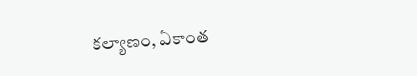కల్యాణం, ఏకాంత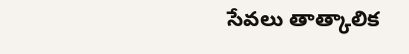సేవలు తాత్కాలిక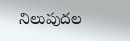నిలుపుదల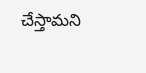చేస్తామని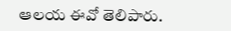ఆలయ ఈవో తెలిపారు.